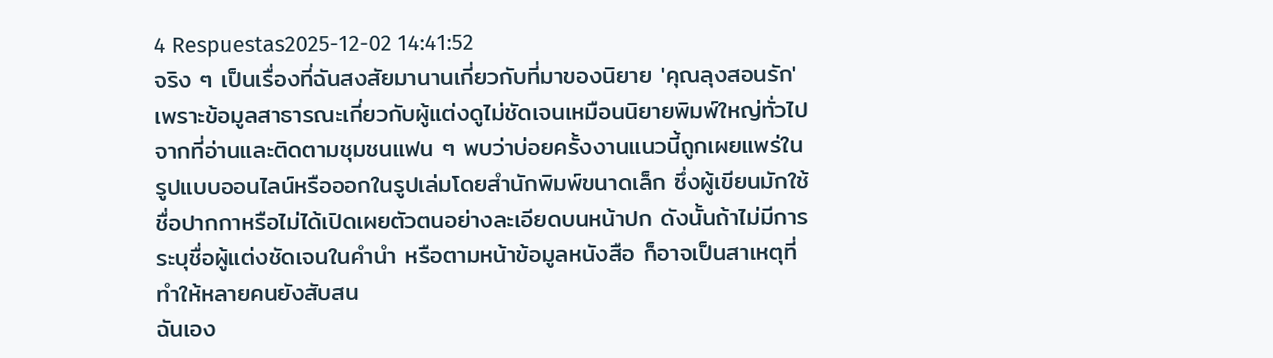4 Respuestas2025-12-02 14:41:52
จริง ๆ เป็นเรื่องที่ฉันสงสัยมานานเกี่ยวกับที่มาของนิยาย 'คุณลุงสอนรัก' เพราะข้อมูลสาธารณะเกี่ยวกับผู้แต่งดูไม่ชัดเจนเหมือนนิยายพิมพ์ใหญ่ทั่วไป
จากที่อ่านและติดตามชุมชนแฟน ๆ พบว่าบ่อยครั้งงานแนวนี้ถูกเผยแพร่ในรูปแบบออนไลน์หรือออกในรูปเล่มโดยสำนักพิมพ์ขนาดเล็ก ซึ่งผู้เขียนมักใช้ชื่อปากกาหรือไม่ได้เปิดเผยตัวตนอย่างละเอียดบนหน้าปก ดังนั้นถ้าไม่มีการระบุชื่อผู้แต่งชัดเจนในคำนำ หรือตามหน้าข้อมูลหนังสือ ก็อาจเป็นสาเหตุที่ทำให้หลายคนยังสับสน
ฉันเอง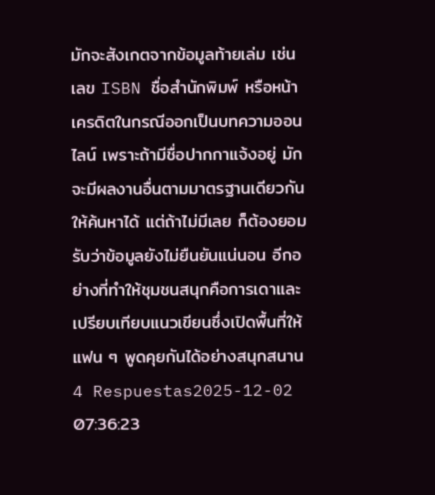มักจะสังเกตจากข้อมูลท้ายเล่ม เช่น เลข ISBN ชื่อสำนักพิมพ์ หรือหน้าเครดิตในกรณีออกเป็นบทความออนไลน์ เพราะถ้ามีชื่อปากกาแจ้งอยู่ มักจะมีผลงานอื่นตามมาตรฐานเดียวกันให้ค้นหาได้ แต่ถ้าไม่มีเลย ก็ต้องยอมรับว่าข้อมูลยังไม่ยืนยันแน่นอน อีกอย่างที่ทำให้ชุมชนสนุกคือการเดาและเปรียบเทียบแนวเขียนซึ่งเปิดพื้นที่ให้แฟน ๆ พูดคุยกันได้อย่างสนุกสนาน
4 Respuestas2025-12-02 07:36:23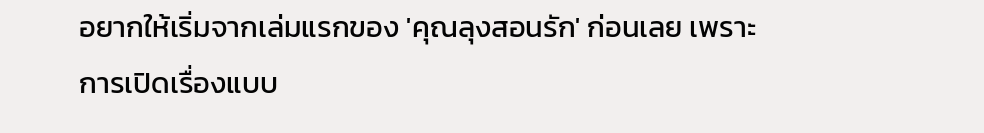อยากให้เริ่มจากเล่มแรกของ 'คุณลุงสอนรัก' ก่อนเลย เพราะการเปิดเรื่องแบบ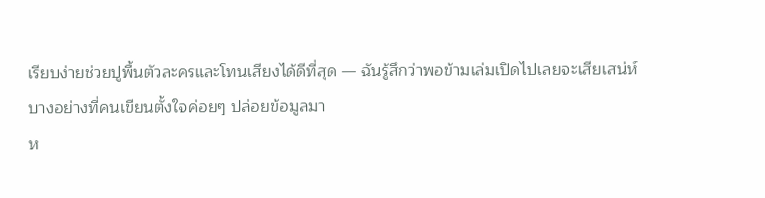เรียบง่ายช่วยปูพื้นตัวละครและโทนเสียงได้ดีที่สุด — ฉันรู้สึกว่าพอข้ามเล่มเปิดไปเลยจะเสียเสน่ห์บางอย่างที่คนเขียนตั้งใจค่อยๆ ปล่อยข้อมูลมา
ห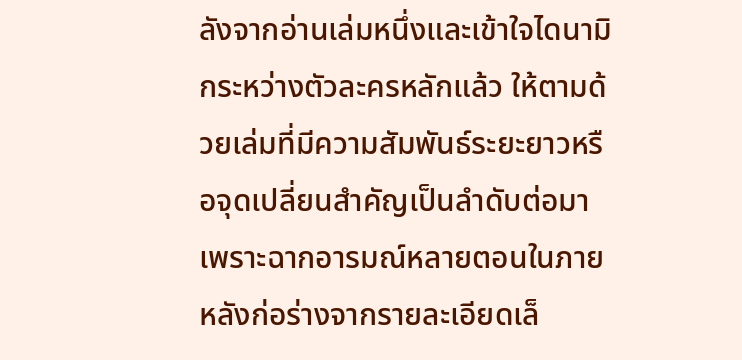ลังจากอ่านเล่มหนึ่งและเข้าใจไดนามิกระหว่างตัวละครหลักแล้ว ให้ตามด้วยเล่มที่มีความสัมพันธ์ระยะยาวหรือจุดเปลี่ยนสำคัญเป็นลำดับต่อมา เพราะฉากอารมณ์หลายตอนในภายหลังก่อร่างจากรายละเอียดเล็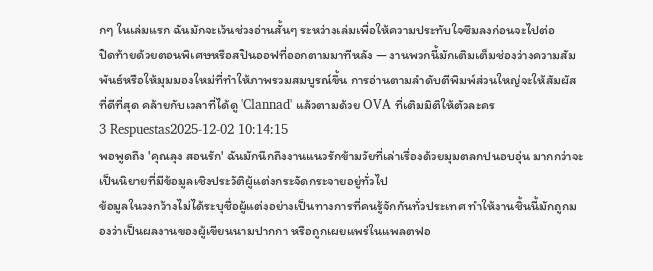กๆ ในเล่มแรก ฉันมักจะเว้นช่วงอ่านสั้นๆ ระหว่างเล่มเพื่อให้ความประทับใจซึมลงก่อนจะไปต่อ
ปิดท้ายด้วยตอนพิเศษหรือสปินออฟที่ออกตามมาทีหลัง — งานพวกนี้มักเติมเต็มช่องว่างความสัมพันธ์หรือให้มุมมองใหม่ที่ทำให้ภาพรวมสมบูรณ์ขึ้น การอ่านตามลำดับตีพิมพ์ส่วนใหญ่จะให้สัมผัสที่ดีที่สุด คล้ายกับเวลาที่ได้ดู 'Clannad' แล้วตามด้วย OVA ที่เติมมิติให้ตัวละคร
3 Respuestas2025-12-02 10:14:15
พอพูดถึง 'คุณลุง สอนรัก' ฉันมักนึกถึงงานแนวรักข้ามวัยที่เล่าเรื่องด้วยมุมตลกปนอบอุ่น มากกว่าจะเป็นนิยายที่มีข้อมูลเชิงประวัติผู้แต่งกระจัดกระจายอยู่ทั่วไป
ข้อมูลในวงกว้างไม่ได้ระบุชื่อผู้แต่งอย่างเป็นทางการที่คนรู้จักกันทั่วประเทศ ทำให้งานชิ้นนี้มักถูกมองว่าเป็นผลงานของผู้เขียนนามปากกา หรือถูกเผยแพร่ในแพลตฟอ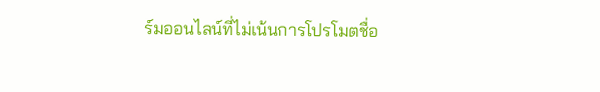ร์มออนไลน์ที่ไม่เน้นการโปรโมตชื่อ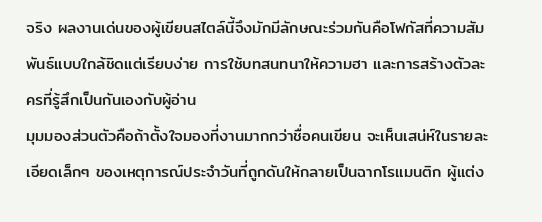จริง ผลงานเด่นของผู้เขียนสไตล์นี้จึงมักมีลักษณะร่วมกันคือโฟกัสที่ความสัมพันธ์แบบใกล้ชิดแต่เรียบง่าย การใช้บทสนทนาให้ความฮา และการสร้างตัวละครที่รู้สึกเป็นกันเองกับผู้อ่าน
มุมมองส่วนตัวคือถ้าตั้งใจมองที่งานมากกว่าชื่อคนเขียน จะเห็นเสน่ห์ในรายละเอียดเล็กๆ ของเหตุการณ์ประจำวันที่ถูกดันให้กลายเป็นฉากโรแมนติก ผู้แต่ง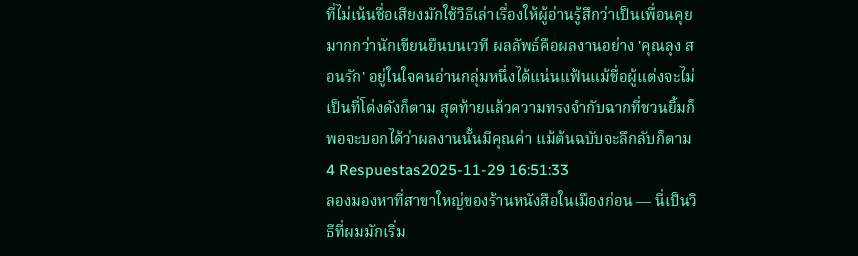ที่ไม่เน้นชื่อเสียงมักใช้วิธีเล่าเรื่องให้ผู้อ่านรู้สึกว่าเป็นเพื่อนคุยมากกว่านักเขียนยืนบนเวที ผลลัพธ์คือผลงานอย่าง 'คุณลุง สอนรัก' อยู่ในใจคนอ่านกลุ่มหนึ่งได้แน่นแฟ้นแม้ชื่อผู้แต่งจะไม่เป็นที่โด่งดังก็ตาม สุดท้ายแล้วความทรงจำกับฉากที่ชวนยิ้มก็พอจะบอกได้ว่าผลงานนั้นมีคุณค่า แม้ต้นฉบับจะลึกลับก็ตาม
4 Respuestas2025-11-29 16:51:33
ลองมองหาที่สาขาใหญ่ของร้านหนังสือในเมืองก่อน — นี่เป็นวิธีที่ผมมักเริ่ม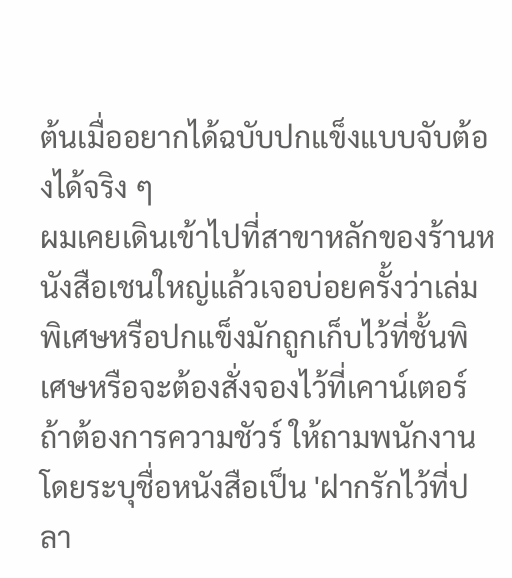ต้นเมื่ออยากได้ฉบับปกแข็งแบบจับต้องได้จริง ๆ
ผมเคยเดินเข้าไปที่สาขาหลักของร้านหนังสือเชนใหญ่แล้วเจอบ่อยครั้งว่าเล่มพิเศษหรือปกแข็งมักถูกเก็บไว้ที่ชั้นพิเศษหรือจะต้องสั่งจองไว้ที่เคาน์เตอร์ ถ้าต้องการความชัวร์ ให้ถามพนักงานโดยระบุชื่อหนังสือเป็น 'ฝากรักไว้ที่ปลา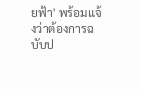ยฟ้า' พร้อมแจ้งว่าต้องการฉบับป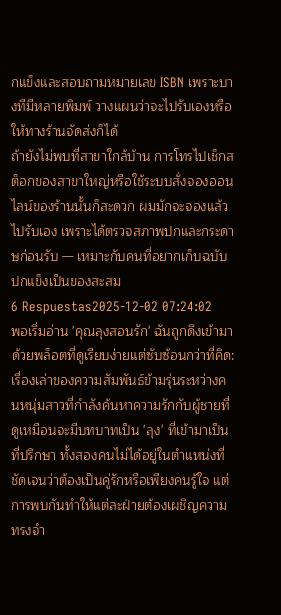กแข็งและสอบถามหมายเลข ISBN เพราะบางทีมีหลายพิมพ์ วางแผนว่าจะไปรับเองหรือให้ทางร้านจัดส่งก็ได้
ถ้ายังไม่พบที่สาขาใกล้บ้าน การโทรไปเช็กสต็อกของสาขาใหญ่หรือใช้ระบบสั่งจองออนไลน์ของร้านนั้นก็สะดวก ผมมักจะจองแล้วไปรับเอง เพราะได้ตรวจสภาพปกและกระดาษก่อนรับ — เหมาะกับคนที่อยากเก็บฉบับปกแข็งเป็นของสะสม
6 Respuestas2025-12-02 07:24:02
พอเริ่มอ่าน 'คุณลุงสอนรัก' ฉันถูกดึงเข้ามาด้วยพล็อตที่ดูเรียบง่ายแต่ซับซ้อนกว่าที่คิด: เรื่องเล่าของความสัมพันธ์ข้ามรุ่นระหว่างคนหนุ่มสาวที่กำลังค้นหาความรักกับผู้ชายที่ดูเหมือนจะมีบทบาทเป็น 'ลุง' ที่เข้ามาเป็นที่ปรึกษา ทั้งสองคนไม่ได้อยู่ในตำแหน่งที่ชัดเจนว่าต้องเป็นคู่รักหรือเพียงคนรู้ใจ แต่การพบกันทำให้แต่ละฝ่ายต้องเผชิญความทรงจำ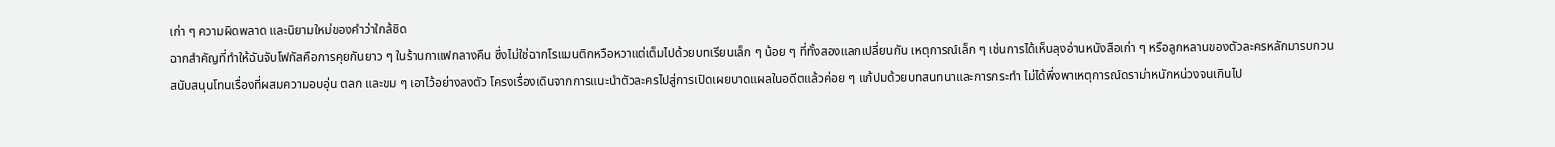เก่า ๆ ความผิดพลาด และนิยามใหม่ของคำว่าใกล้ชิด
ฉากสำคัญที่ทำให้ฉันจับโฟกัสคือการคุยกันยาว ๆ ในร้านกาแฟกลางคืน ซึ่งไม่ใช่ฉากโรแมนติกหวือหวาแต่เต็มไปด้วยบทเรียนเล็ก ๆ น้อย ๆ ที่ทั้งสองแลกเปลี่ยนกัน เหตุการณ์เล็ก ๆ เช่นการได้เห็นลุงอ่านหนังสือเก่า ๆ หรือลูกหลานของตัวละครหลักมารบกวน สนับสนุนโทนเรื่องที่ผสมความอบอุ่น ตลก และขม ๆ เอาไว้อย่างลงตัว โครงเรื่องเดินจากการแนะนำตัวละครไปสู่การเปิดเผยบาดแผลในอดีตแล้วค่อย ๆ แก้ปมด้วยบทสนทนาและการกระทำ ไม่ได้พึ่งพาเหตุการณ์ดราม่าหนักหน่วงจนเกินไป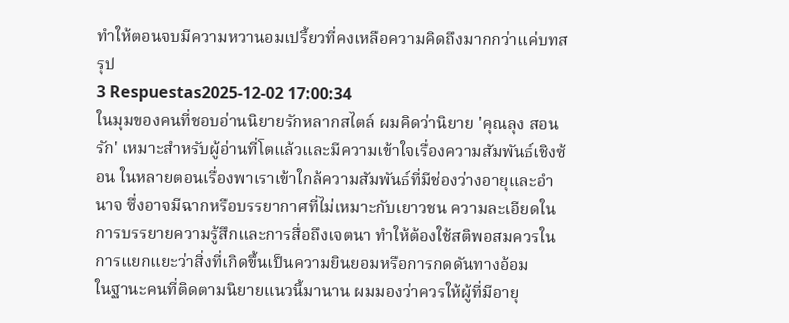ทำให้ตอนจบมีความหวานอมเปรี้ยวที่คงเหลือความคิดถึงมากกว่าแค่บทสรุป
3 Respuestas2025-12-02 17:00:34
ในมุมของคนที่ชอบอ่านนิยายรักหลากสไตล์ ผมคิดว่านิยาย 'คุณลุง สอนรัก' เหมาะสำหรับผู้อ่านที่โตแล้วและมีความเข้าใจเรื่องความสัมพันธ์เชิงซ้อน ในหลายตอนเรื่องพาเราเข้าใกล้ความสัมพันธ์ที่มีช่องว่างอายุและอำนาจ ซึ่งอาจมีฉากหรือบรรยากาศที่ไม่เหมาะกับเยาวชน ความละเอียดในการบรรยายความรู้สึกและการสื่อถึงเจตนา ทำให้ต้องใช้สติพอสมควรในการแยกแยะว่าสิ่งที่เกิดขึ้นเป็นความยินยอมหรือการกดดันทางอ้อม
ในฐานะคนที่ติดตามนิยายแนวนี้มานาน ผมมองว่าควรให้ผู้ที่มีอายุ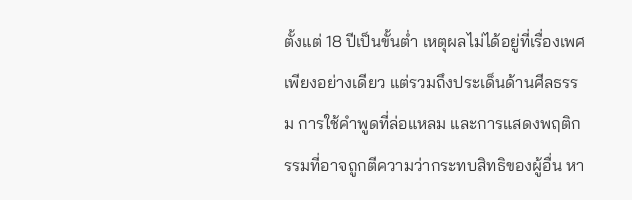ตั้งแต่ 18 ปีเป็นขั้นต่ำ เหตุผลไม่ได้อยู่ที่เรื่องเพศเพียงอย่างเดียว แต่รวมถึงประเด็นด้านศีลธรรม การใช้คำพูดที่ล่อแหลม และการแสดงพฤติกรรมที่อาจถูกตีความว่ากระทบสิทธิของผู้อื่น หา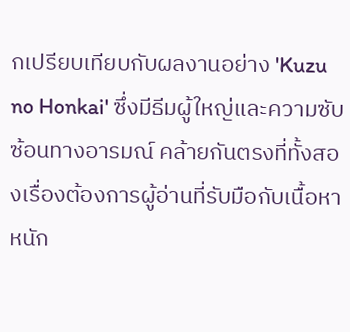กเปรียบเทียบกับผลงานอย่าง 'Kuzu no Honkai' ซึ่งมีธีมผู้ใหญ่และความซับซ้อนทางอารมณ์ คล้ายกันตรงที่ทั้งสองเรื่องต้องการผู้อ่านที่รับมือกับเนื้อหาหนัก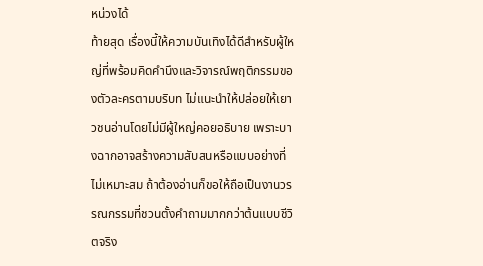หน่วงได้
ท้ายสุด เรื่องนี้ให้ความบันเทิงได้ดีสำหรับผู้ใหญ่ที่พร้อมคิดคำนึงและวิจารณ์พฤติกรรมของตัวละครตามบริบท ไม่แนะนำให้ปล่อยให้เยาวชนอ่านโดยไม่มีผู้ใหญ่คอยอธิบาย เพราะบางฉากอาจสร้างความสับสนหรือแบบอย่างที่ไม่เหมาะสม ถ้าต้องอ่านก็ขอให้ถือเป็นงานวรรณกรรมที่ชวนตั้งคำถามมากกว่าต้นแบบชีวิตจริง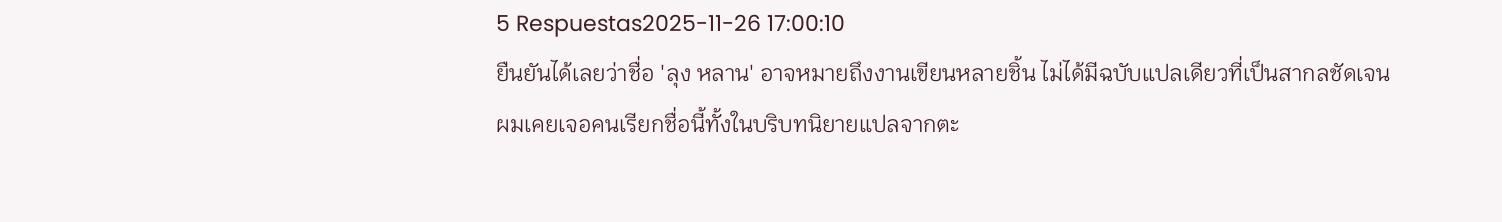5 Respuestas2025-11-26 17:00:10
ยืนยันได้เลยว่าชื่อ 'ลุง หลาน' อาจหมายถึงงานเขียนหลายชิ้น ไม่ได้มีฉบับแปลเดียวที่เป็นสากลชัดเจน
ผมเคยเจอคนเรียกชื่อนี้ทั้งในบริบทนิยายแปลจากตะ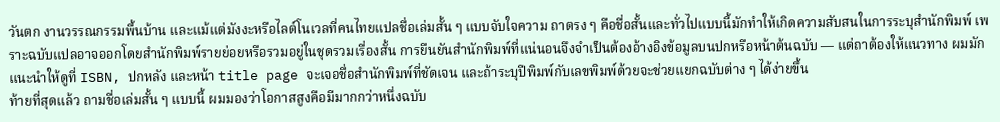วันตก งานวรรณกรรมพื้นบ้าน และแม้แต่มังงะหรือไลต์โนเวลที่คนไทยแปลชื่อเล่มสั้น ๆ แบบจับใจความ ถาตรง ๆ คือชื่อสั้นและทั่วไปแบบนี้มักทำให้เกิดความสับสนในการระบุสำนักพิมพ์ เพราะฉบับแปลอาจออกโดยสำนักพิมพ์รายย่อยหรือรวมอยู่ในชุดรวมเรื่องสั้น การยืนยันสำนักพิมพ์ที่แน่นอนจึงจำเป็นต้องอ้างอิงข้อมูลบนปกหรือหน้าต้นฉบับ — แต่ถาต้องให้แนวทาง ผมมักแนะนำให้ดูที่ ISBN, ปกหลัง และหน้า title page จะเจอชื่อสำนักพิมพ์ที่ชัดเจน และถ้าระบุปีพิมพ์กับเลขพิมพ์ด้วยจะช่วยแยกฉบับต่าง ๆ ได้ง่ายขึ้น
ท้ายที่สุดแล้ว ถามชื่อเล่มสั้น ๆ แบบนี้ ผมมองว่าโอกาสสูงคือมีมากกว่าหนึ่งฉบับ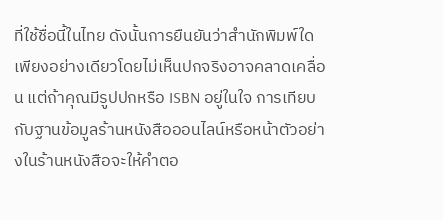ที่ใช้ชื่อนี้ในไทย ดังนั้นการยืนยันว่าสำนักพิมพ์ใดเพียงอย่างเดียวโดยไม่เห็นปกจริงอาจคลาดเคลื่อน แต่ถ้าคุณมีรูปปกหรือ ISBN อยู่ในใจ การเทียบกับฐานข้อมูลร้านหนังสือออนไลน์หรือหน้าตัวอย่างในร้านหนังสือจะให้คำตอ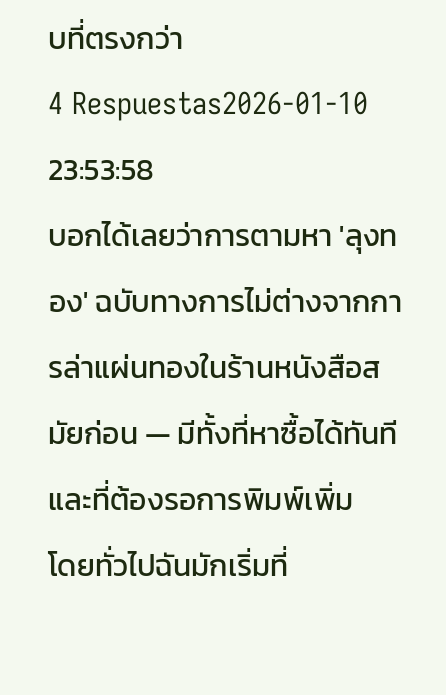บที่ตรงกว่า
4 Respuestas2026-01-10 23:53:58
บอกได้เลยว่าการตามหา 'ลุงทอง' ฉบับทางการไม่ต่างจากการล่าแผ่นทองในร้านหนังสือสมัยก่อน — มีทั้งที่หาซื้อได้ทันทีและที่ต้องรอการพิมพ์เพิ่ม
โดยทั่วไปฉันมักเริ่มที่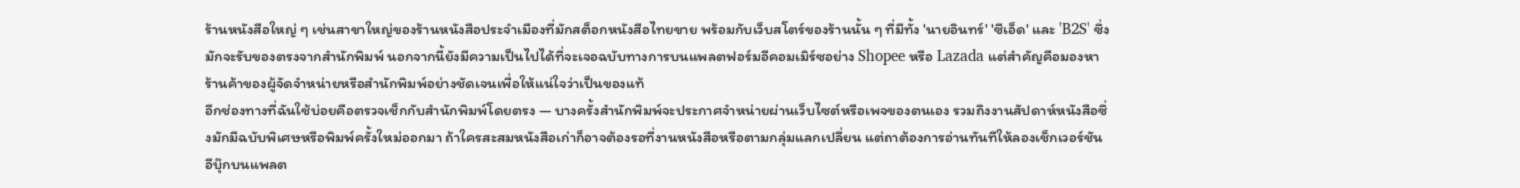ร้านหนังสือใหญ่ ๆ เช่นสาขาใหญ่ของร้านหนังสือประจำเมืองที่มักสต็อกหนังสือไทยขาย พร้อมกับเว็บสโตร์ของร้านนั้น ๆ ที่มีทั้ง 'นายอินทร์' 'ซีเอ็ด' และ 'B2S' ซึ่งมักจะรับของตรงจากสำนักพิมพ์ นอกจากนี้ยังมีความเป็นไปได้ที่จะเจอฉบับทางการบนแพลตฟอร์มอีคอมเมิร์ซอย่าง Shopee หรือ Lazada แต่สำคัญคือมองหาร้านค้าของผู้จัดจำหน่ายหรือสำนักพิมพ์อย่างชัดเจนเพื่อให้แน่ใจว่าเป็นของแท้
อีกช่องทางที่ฉันใช้บ่อยคือตรวจเช็กกับสำนักพิมพ์โดยตรง — บางครั้งสำนักพิมพ์จะประกาศจำหน่ายผ่านเว็บไซต์หรือเพจของตนเอง รวมถึงงานสัปดาห์หนังสือซึ่งมักมีฉบับพิเศษหรือพิมพ์ครั้งใหม่ออกมา ถ้าใครสะสมหนังสือเก่าก็อาจต้องรอที่งานหนังสือหรือตามกลุ่มแลกเปลี่ยน แต่ถาต้องการอ่านทันทีให้ลองเช็กเวอร์ชันอีบุ๊กบนแพลต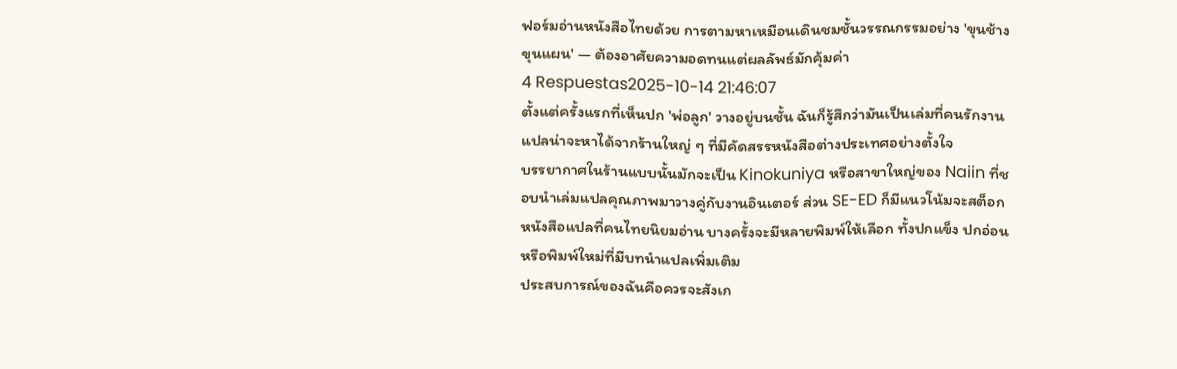ฟอร์มอ่านหนังสือไทยด้วย การตามหาเหมือนเดินชมชั้นวรรณกรรมอย่าง 'ขุนช้างขุนแผน' — ต้องอาศัยความอดทนแต่ผลลัพธ์มักคุ้มค่า
4 Respuestas2025-10-14 21:46:07
ตั้งแต่ครั้งแรกที่เห็นปก 'พ่อลูก' วางอยู่บนชั้น ฉันก็รู้สึกว่ามันเป็นเล่มที่คนรักงานแปลน่าจะหาได้จากร้านใหญ่ ๆ ที่มีคัดสรรหนังสือต่างประเทศอย่างตั้งใจ
บรรยากาศในร้านแบบนั้นมักจะเป็น Kinokuniya หรือสาขาใหญ่ของ Naiin ที่ชอบนำเล่มแปลคุณภาพมาวางคู่กับงานอินเตอร์ ส่วน SE-ED ก็มีแนวโน้มจะสต็อกหนังสือแปลที่คนไทยนิยมอ่าน บางครั้งจะมีหลายพิมพ์ให้เลือก ทั้งปกแข็ง ปกอ่อน หรือพิมพ์ใหม่ที่มีบทนำแปลเพิ่มเติม
ประสบการณ์ของฉันคือควรจะสังเก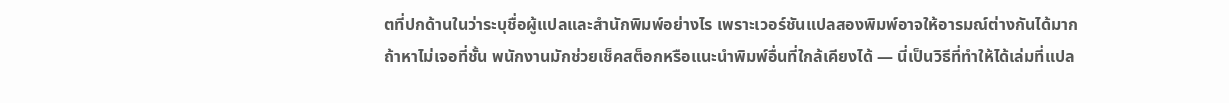ตที่ปกด้านในว่าระบุชื่อผู้แปลและสำนักพิมพ์อย่างไร เพราะเวอร์ชันแปลสองพิมพ์อาจให้อารมณ์ต่างกันได้มาก ถ้าหาไม่เจอที่ชั้น พนักงานมักช่วยเช็คสต็อกหรือแนะนำพิมพ์อื่นที่ใกล้เคียงได้ — นี่เป็นวิธีที่ทำให้ได้เล่มที่แปล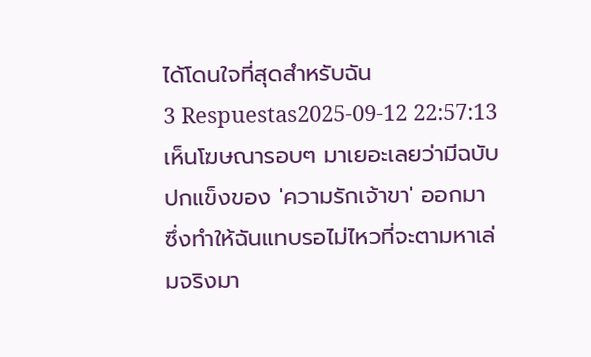ได้โดนใจที่สุดสำหรับฉัน
3 Respuestas2025-09-12 22:57:13
เห็นโฆษณารอบๆ มาเยอะเลยว่ามีฉบับปกแข็งของ 'ความรักเจ้าขา' ออกมา ซึ่งทำให้ฉันแทบรอไม่ไหวที่จะตามหาเล่มจริงมา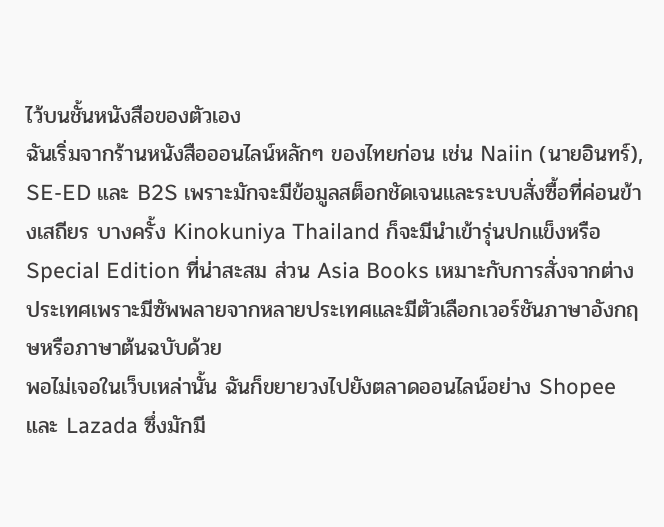ไว้บนชั้นหนังสือของตัวเอง
ฉันเริ่มจากร้านหนังสือออนไลน์หลักๆ ของไทยก่อน เช่น Naiin (นายอินทร์), SE-ED และ B2S เพราะมักจะมีข้อมูลสต็อกชัดเจนและระบบสั่งซื้อที่ค่อนข้างเสถียร บางครั้ง Kinokuniya Thailand ก็จะมีนำเข้ารุ่นปกแข็งหรือ Special Edition ที่น่าสะสม ส่วน Asia Books เหมาะกับการสั่งจากต่างประเทศเพราะมีซัพพลายจากหลายประเทศและมีตัวเลือกเวอร์ชันภาษาอังกฤษหรือภาษาต้นฉบับด้วย
พอไม่เจอในเว็บเหล่านั้น ฉันก็ขยายวงไปยังตลาดออนไลน์อย่าง Shopee และ Lazada ซึ่งมักมี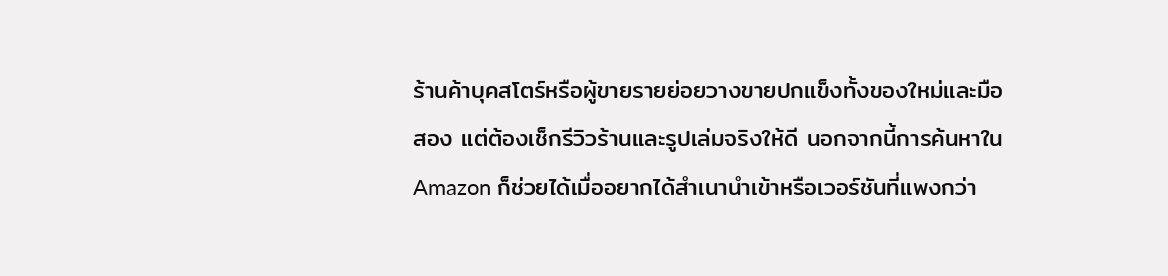ร้านค้าบุคสโตร์หรือผู้ขายรายย่อยวางขายปกแข็งทั้งของใหม่และมือสอง แต่ต้องเช็กรีวิวร้านและรูปเล่มจริงให้ดี นอกจากนี้การค้นหาใน Amazon ก็ช่วยได้เมื่ออยากได้สำเนานำเข้าหรือเวอร์ชันที่แพงกว่า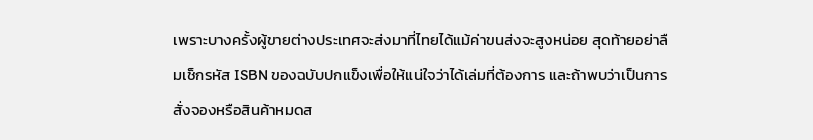เพราะบางครั้งผู้ขายต่างประเทศจะส่งมาที่ไทยได้แม้ค่าขนส่งจะสูงหน่อย สุดท้ายอย่าลืมเช็กรหัส ISBN ของฉบับปกแข็งเพื่อให้แน่ใจว่าได้เล่มที่ต้องการ และถ้าพบว่าเป็นการสั่งจองหรือสินค้าหมดส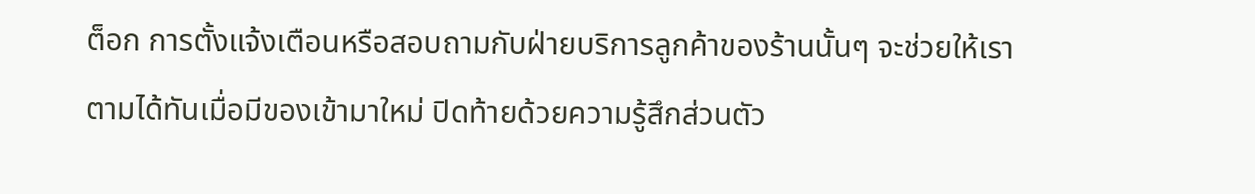ต็อก การตั้งแจ้งเตือนหรือสอบถามกับฝ่ายบริการลูกค้าของร้านนั้นๆ จะช่วยให้เราตามได้ทันเมื่อมีของเข้ามาใหม่ ปิดท้ายด้วยความรู้สึกส่วนตัว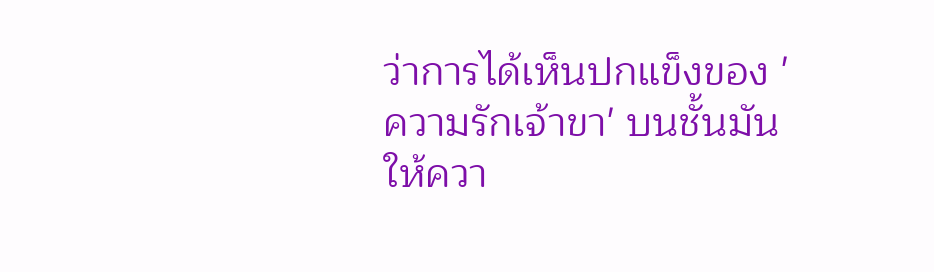ว่าการได้เห็นปกแข็งของ 'ความรักเจ้าขา' บนชั้นมันให้ควา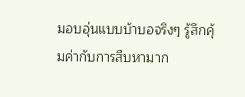มอบอุ่นแบบบ้าบอจริงๆ รู้สึกคุ้มค่ากับการสืบหามาก